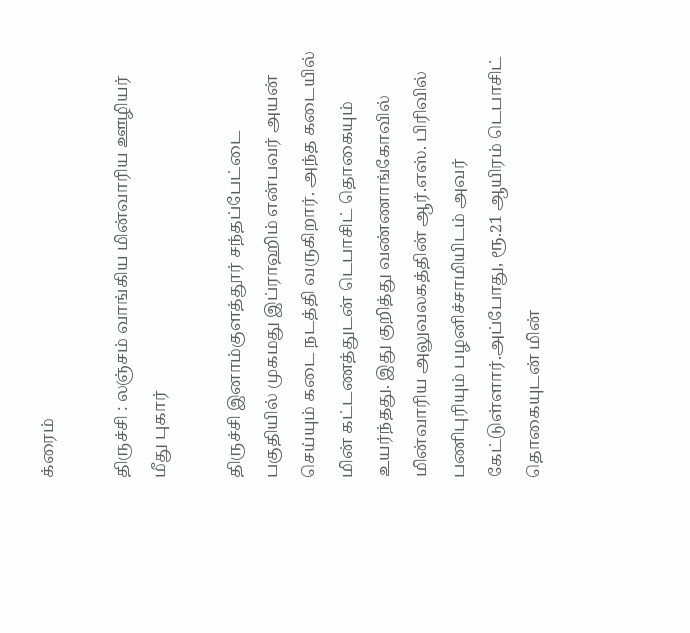க்ரைம்

திருச்சி : லஞ்சம் வாங்கிய மின்வாரிய ஊழியர் மீது புகார்

திருச்சி இனாம்குளத்தூர் சந்தப்பேட்டை பகுதியில் முகமது இப்ராஹிம் என்பவர் அயன் செய்யும் கடை நடத்தி வருகிறார். அந்த கடையில் மின் கட்டணத்துடன் டெபாசிட் தொகையும் உயர்ந்தது. இது குறித்து வண்ணாங்கோவில் மின்வாரிய அலுவலகத்தின் ஆர்.எஸ். பிரிவில் பணிபுரியும் பழனிச்சாமியிடம் அவர் கேட்டுள்ளார்.அப்போது, ரூ.21 ஆயிரம் டெபாசிட் தொகையுடன் மின்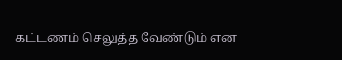கட்டணம் செலுத்த வேண்டும் என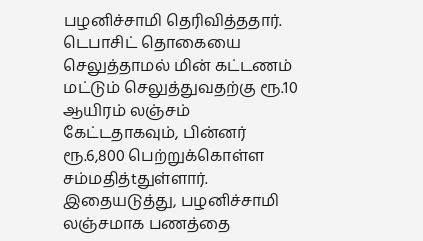பழனிச்சாமி தெரிவித்ததார். டெபாசிட் தொகையை செலுத்தாமல் மின் கட்டணம் மட்டும் செலுத்துவதற்கு ரூ.10 ஆயிரம் லஞ்சம் கேட்டதாகவும், பின்னர் ரூ.6,800 பெற்றுக்கொள்ள சம்மதித்tதுள்ளார். இதையடுத்து, பழனிச்சாமி லஞ்சமாக பணத்தை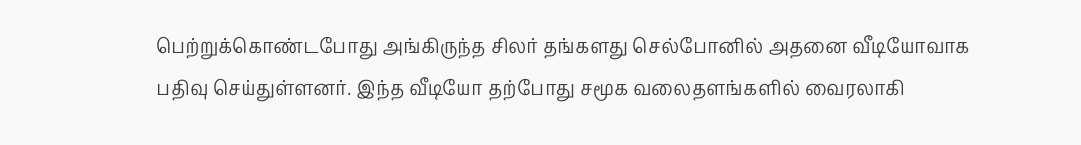பெற்றுக்கொண்டபோது அங்கிருந்த சிலர் தங்களது செல்போனில் அதனை வீடியோவாக பதிவு செய்துள்ளனர். இந்த வீடியோ தற்போது சமூக வலைதளங்களில் வைரலாகி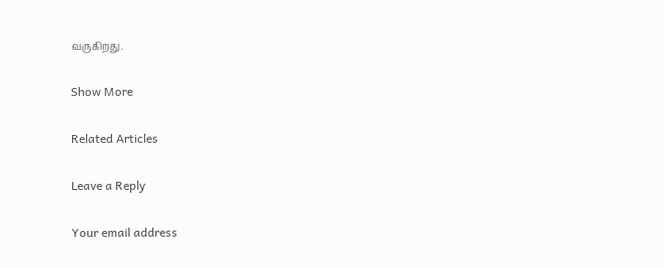வருகிறது.

Show More

Related Articles

Leave a Reply

Your email address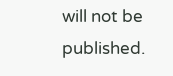will not be published.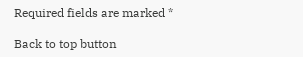Required fields are marked *

Back to top button